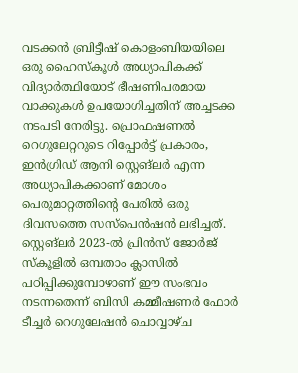വടക്കൻ ബ്രിട്ടീഷ് കൊളംബിയയിലെ ഒരു ഹൈസ്കൂൾ അധ്യാപികക്ക് വിദ്യാർത്ഥിയോട് ഭീഷണിപരമായ വാക്കുകൾ ഉപയോഗിച്ചതിന് അച്ചടക്ക നടപടി നേരിട്ടു. പ്രൊഫഷണൽ റെഗുലേറ്ററുടെ റിപ്പോർട്ട് പ്രകാരം, ഇൻഗ്രിഡ് ആനി സ്റ്റെങ്ലർ എന്ന അധ്യാപികക്കാണ് മോശം പെരുമാറ്റത്തിന്റെ പേരിൽ ഒരു ദിവസത്തെ സസ്പെൻഷൻ ലഭിച്ചത്. സ്റ്റെങ്ലർ 2023-ൽ പ്രിൻസ് ജോർജ് സ്കൂളിൽ ഒമ്പതാം ക്ലാസിൽ പഠിപ്പിക്കുമ്പോഴാണ് ഈ സംഭവം നടന്നതെന്ന് ബിസി കമ്മീഷണർ ഫോർ ടീച്ചർ റെഗുലേഷൻ ചൊവ്വാഴ്ച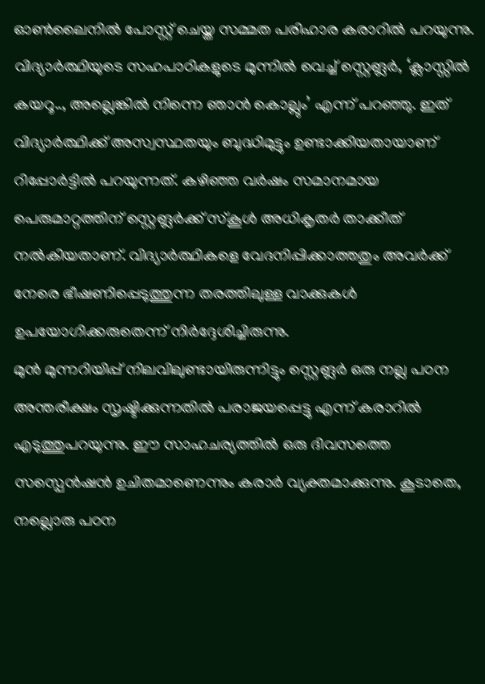ഓൺലൈനിൽ പോസ്റ്റ് ചെയ്ത സമ്മത പരിഹാര കരാറിൽ പറയുന്നു.
വിദ്യാർത്ഥിയുടെ സഹപാഠികളുടെ മുന്നിൽ വെച്ച് സ്റ്റെങ്ലർ, ‘ക്ലാസ്സിൽ കയറൂ.., അല്ലെങ്കിൽ നിന്നെ ഞാൻ കൊല്ലും’ എന്ന് പറഞ്ഞു. ഇത് വിദ്യാർത്ഥിക്ക് അസ്വസ്ഥതയും ബുദ്ധിമുട്ടും ഉണ്ടാക്കിയതായാണ് റിപ്പോർട്ടിൽ പറയുന്നത്. കഴിഞ്ഞ വർഷം സമാനമായ പെരുമാറ്റത്തിന് സ്റ്റെങ്ലർക്ക് സ്കൂൾ അധികൃതർ താക്കീത് നൽകിയതാണ്. വിദ്യാർത്ഥികളെ വേദനിപ്പിക്കാത്തതും അവർക്ക് നേരെ ഭീഷണിപ്പെടുത്തുന്ന തരത്തിലുള്ള വാക്കുകൾ ഉപയോഗിക്കരുതെന്ന് നിർദ്ദേശിച്ചിരുന്നു.
മുൻ മുന്നറിയിപ്പ് നിലവിലുണ്ടായിരുന്നിട്ടും സ്റ്റെങ്ലർ ഒരു നല്ല പഠന അന്തരീക്ഷം സൃഷ്ടിക്കുന്നതിൽ പരാജയപ്പെട്ടു എന്ന് കരാറിൽ എടുത്തുപറയുന്നു. ഈ സാഹചര്യത്തിൽ ഒരു ദിവസത്തെ സസ്പെൻഷൻ ഉചിതമാണെന്നും കരാർ വ്യക്തമാക്കുന്നു. കൂടാതെ, നല്ലൊരു പഠന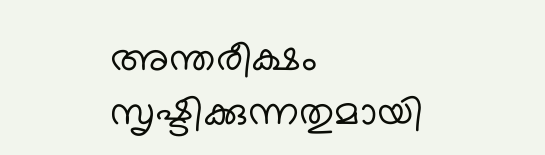അന്തരീക്ഷം സൃഷ്ടിക്കുന്നതുമായി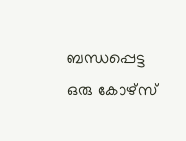ബന്ധപ്പെട്ട ഒരു കോഴ്സ്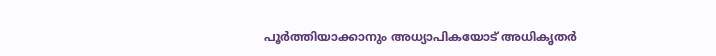പൂർത്തിയാക്കാനും അധ്യാപികയോട് അധികൃതർ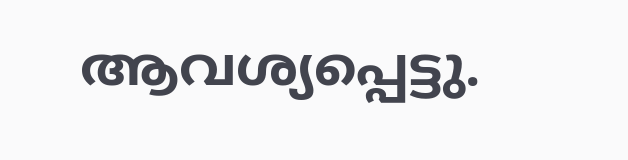ആവശ്യപ്പെട്ടു.